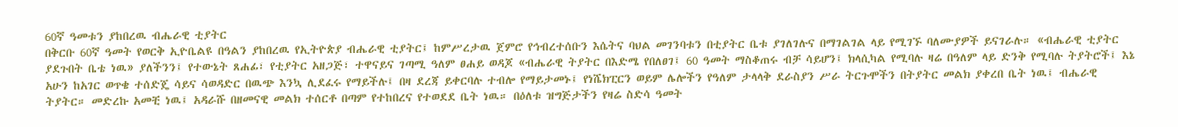60ኛ ዓመቱን ያከበረዉ ብሔራዊ ቲያትር
በቅርቡ 60ኛ ዓመት የወርቅ ኢዮቤልዩ በዓልን ያከበረዉ የኢትዮጵያ ብሔራዊ ቲያትር፤ ከምሥረታዉ ጀምሮ የኅብረተሰቡን እሴትና ባህል መገንባቱን በቲያትር ቤቱ ያገለገሉና በማገልገል ላይ የሚገኙ ባለሙያዎች ይናገራሉ። «ብሔራዊ ቲያትር ያደጉበት ቤቴ ነዉ» ያለችንን፤ የተውኔት ጸሐፊ፣ የቲያትር አዘጋጅ፣ ተዋናይና ገጣሚ ዓለም ፀሐይ ወዳጆ «ብሔራዊ ትያትር በእድሜ የበለፀገ፤ 60 ዓመት ማስቆጠሩ ብቻ ሳይሆን፤ ክላሲካል የሚባሉ ዛሬ በዓለም ላይ ድንቅ የሚባሉ ትያትሮች፤ እኔ አሁን ከአገር ወጥቄ ተሰድጄ ሳይና ሳወዳድር በዉጭ እንኳ ሊደፈሩ የማይችሉ፤ በዛ ደረጃ ይቀርባሉ ተብሎ የማይታመኑ፤ የነሼክፒርን ወይም ሌሎችን የዓለም ታላላቅ ደራስያን ሥራ ትርጉሞችን በትያትር መልክ ያቀረበ ቤት ነዉ፤ ብሔራዊ ትያትር። መድረኩ አመቺ ነዉ፤ አዳራሹ በዘመናዊ መልክ ተሰርቶ በጣም የተከበረና የተወደደ ቤት ነዉ። በዕለቱ ዝግጅታችን የዛሬ ስድሳ ዓመት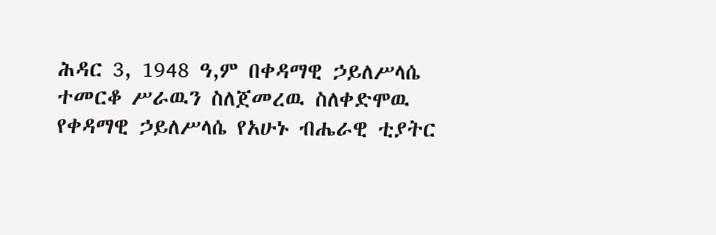ሕዳር 3, 1948 ዓ,ም በቀዳማዊ ኃይለሥላሴ ተመርቆ ሥራዉን ስለጀመረዉ ስለቀድሞዉ የቀዳማዊ ኃይለሥላሴ የአሁኑ ብሔራዊ ቲያትር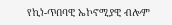የኪነ-ጥበባዊ ኤኮኖሚያዊ ብሎም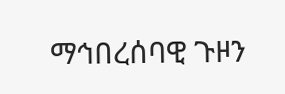ማኅበረሰባዊ ጉዞን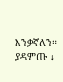እንቃኛለን። ያዳምጡ ↓